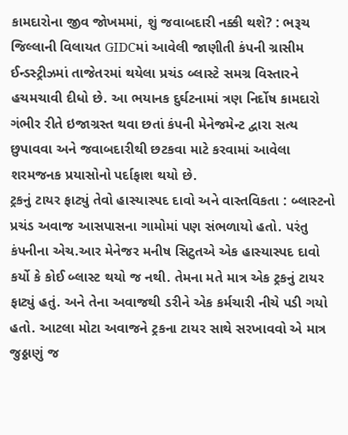કામદારોના જીવ જોખમમાં, શું જવાબદારી નક્કી થશે? : ભરૂચ જિલ્લાની વિલાયત GIDCમાં આવેલી જાણીતી કંપની ગ્રાસીમ ઈન્ડસ્ટ્રીઝમાં તાજેતરમાં થયેલા પ્રચંડ બ્લાસ્ટે સમગ્ર વિસ્તારને હચમચાવી દીધો છે. આ ભયાનક દુર્ઘટનામાં ત્રણ નિર્દોષ કામદારો ગંભીર રીતે ઇજાગ્રસ્ત થવા છતાં કંપની મેનેજમેન્ટ દ્વારા સત્ય છુપાવવા અને જવાબદારીથી છટકવા માટે કરવામાં આવેલા શરમજનક પ્રયાસોનો પર્દાફાશ થયો છે.
ટ્રકનું ટાયર ફાટ્યું તેવો હાસ્યાસ્પદ દાવો અને વાસ્તવિકતા : બ્લાસ્ટનો પ્રચંડ અવાજ આસપાસના ગામોમાં પણ સંભળાયો હતો. પરંતુ કંપનીના એચ.આર મેનેજર મનીષ સિટુતએ એક હાસ્યાસ્પદ દાવો કર્યો કે કોઈ બ્લાસ્ટ થયો જ નથી. તેમના મતે માત્ર એક ટ્રકનું ટાયર ફાટ્યું હતું. અને તેના અવાજથી ડરીને એક કર્મચારી નીચે પડી ગયો હતો. આટલા મોટા અવાજને ટ્રકના ટાયર સાથે સરખાવવો એ માત્ર જુઠ્ઠાણું જ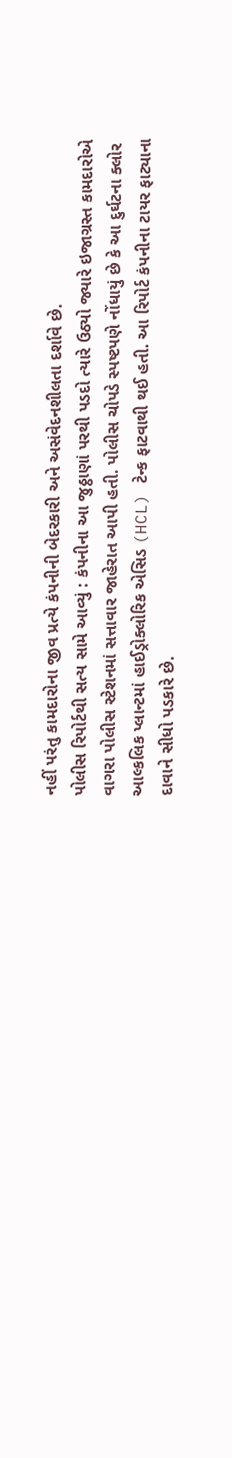નહીં પરંતુ કામદારોના જીવ પ્રત્યે કંપનીની બેદરકારી અને અસંવેદનશીલતા દર્શાવે છે.
પોલીસ રિપોર્ટથી સત્ય સામે આવ્યું : કંપનીના આ જુઠ્ઠાણાં પરથી પડદો ત્યારે ઉઠ્યો જ્યારે ઇજાગ્રસ્ત કામદારોએ વાગરા પોલીસ સ્ટેશનમાં સત્તાવાર જાહેરાત આપી હતી. પોલીસ ચોપડે સ્પષ્ટપણે નોંધાયું છે કે આ દુર્ઘટના ક્લોર આલ્કલિક પ્લાન્ટમાં હાઈડ્રોક્લોરિક એસિડ (HCL) ટેન્ક ફાટવાથી થઈ હતી. આ રિપોર્ટ કંપનીના ટાયર ફાટ્યાના દાવાને સીધો પડકારે છે.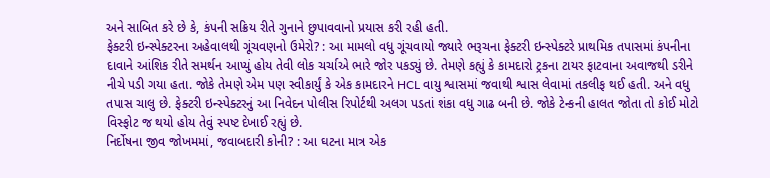અને સાબિત કરે છે કે, કંપની સક્રિય રીતે ગુનાને છુપાવવાનો પ્રયાસ કરી રહી હતી.
ફેક્ટરી ઇન્સ્પેક્ટરના અહેવાલથી ગૂંચવણનો ઉમેરો? : આ મામલો વધુ ગૂંચવાયો જ્યારે ભરૂચના ફેક્ટરી ઇન્સ્પેક્ટરે પ્રાથમિક તપાસમાં કંપનીના દાવાને આંશિક રીતે સમર્થન આપ્યું હોય તેવી લોક ચર્ચાએ ભારે જોર પકડ્યું છે. તેમણે કહ્યું કે કામદારો ટ્રકના ટાયર ફાટવાના અવાજથી ડરીને નીચે પડી ગયા હતા. જોકે તેમણે એમ પણ સ્વીકાર્યું કે એક કામદારને HCL વાયુ શ્વાસમાં જવાથી શ્વાસ લેવામાં તકલીફ થઈ હતી. અને વધુ તપાસ ચાલુ છે. ફેક્ટરી ઇન્સ્પેક્ટરનું આ નિવેદન પોલીસ રિપોર્ટથી અલગ પડતાં શંકા વધુ ગાઢ બની છે. જોકે ટેન્કની હાલત જોતા તો કોઈ મોટો વિસ્ફોટ જ થયો હોય તેવું સ્પષ્ટ દેખાઈ રહ્યું છે.
નિર્દોષના જીવ જોખમમાં, જવાબદારી કોની? : આ ઘટના માત્ર એક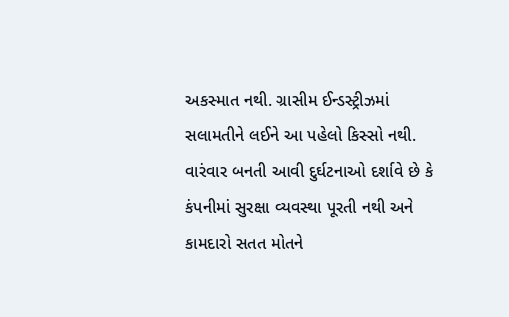અકસ્માત નથી. ગ્રાસીમ ઈન્ડસ્ટ્રીઝમાં સલામતીને લઈને આ પહેલો કિસ્સો નથી. વારંવાર બનતી આવી દુર્ઘટનાઓ દર્શાવે છે કે કંપનીમાં સુરક્ષા વ્યવસ્થા પૂરતી નથી અને કામદારો સતત મોતને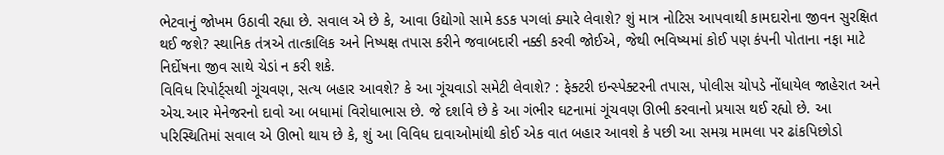ભેટવાનું જોખમ ઉઠાવી રહ્યા છે. સવાલ એ છે કે, આવા ઉદ્યોગો સામે કડક પગલાં ક્યારે લેવાશે? શું માત્ર નોટિસ આપવાથી કામદારોના જીવન સુરક્ષિત થઈ જશે? સ્થાનિક તંત્રએ તાત્કાલિક અને નિષ્પક્ષ તપાસ કરીને જવાબદારી નક્કી કરવી જોઈએ, જેથી ભવિષ્યમાં કોઈ પણ કંપની પોતાના નફા માટે નિર્દોષના જીવ સાથે ચેડાં ન કરી શકે.
વિવિધ રિપોર્ટ્સથી ગૂંચવણ, સત્ય બહાર આવશે? કે આ ગૂંચવાડો સમેટી લેવાશે? : ફેક્ટરી ઇન્સ્પેક્ટરની તપાસ, પોલીસ ચોપડે નોંધાયેલ જાહેરાત અને એચ.આર મેનેજરનો દાવો આ બધામાં વિરોધાભાસ છે. જે દર્શાવે છે કે આ ગંભીર ઘટનામાં ગૂંચવણ ઊભી કરવાનો પ્રયાસ થઈ રહ્યો છે. આ પરિસ્થિતિમાં સવાલ એ ઊભો થાય છે કે, શું આ વિવિધ દાવાઓમાંથી કોઈ એક વાત બહાર આવશે કે પછી આ સમગ્ર મામલા પર ઢાંકપિછોડો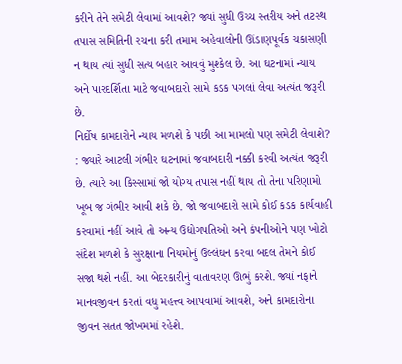કરીને તેને સમેટી લેવામાં આવશે? જ્યાં સુધી ઉચ્ચ સ્તરીય અને તટસ્થ તપાસ સમિતિની રચના કરી તમામ અહેવાલોની ઊંડાણપૂર્વક ચકાસણી ન થાય ત્યાં સુધી સત્ય બહાર આવવું મુશ્કેલ છે. આ ઘટનામાં ન્યાય અને પારદર્શિતા માટે જવાબદારો સામે કડક પગલાં લેવા અત્યંત જરૂરી છે.
નિર્દોષ કામદારોને ન્યાય મળશે કે પછી આ મામલો પણ સમેટી લેવાશે? : જ્યારે આટલી ગંભીર ઘટનામાં જવાબદારી નક્કી કરવી અત્યંત જરૂરી છે. ત્યારે આ કિસ્સામાં જો યોગ્ય તપાસ નહીં થાય તો તેના પરિણામો ખૂબ જ ગંભીર આવી શકે છે. જો જવાબદારો સામે કોઈ કડક કાર્યવાહી કરવામાં નહીં આવે તો અન્ય ઉદ્યોગપતિઓ અને કંપનીઓને પણ ખોટો સંદેશ મળશે કે સુરક્ષાના નિયમોનું ઉલ્લંઘન કરવા બદલ તેમને કોઈ સજા થશે નહીં. આ બેદરકારીનું વાતાવરણ ઊભું કરશે. જ્યાં નફાને માનવજીવન કરતાં વધુ મહત્ત્વ આપવામાં આવશે, અને કામદારોના જીવન સતત જોખમમાં રહેશે.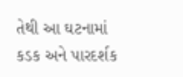તેથી આ ઘટનામાં કડક અને પારદર્શક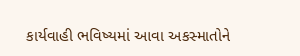કાર્યવાહી ભવિષ્યમાં આવા અકસ્માતોને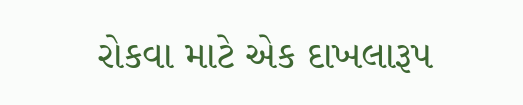રોકવા માટે એક દાખલારૂપ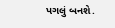પગલું બનશે.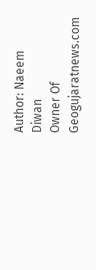Author: Naeem Diwan
Owner Of Geogujaratnews.com